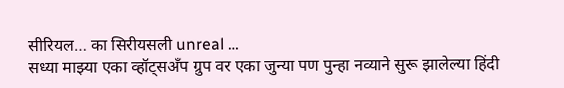सीरियल… का सिरीयसली unreal …
सध्या माझ्या एका व्हॉट्सअँप ग्रुप वर एका जुन्या पण पुन्हा नव्याने सुरू झालेल्या हिंदी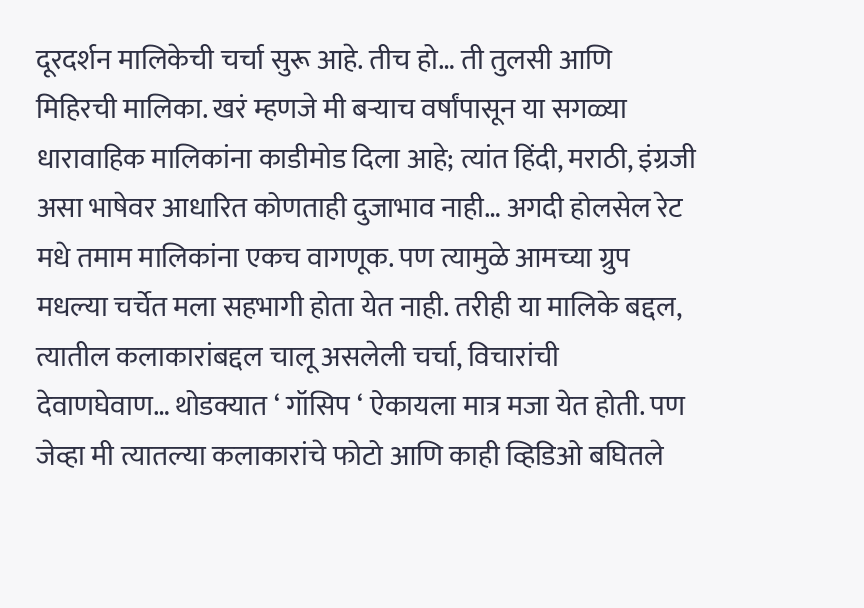दूरदर्शन मालिकेची चर्चा सुरू आहे. तीच हो… ती तुलसी आणि मिहिरची मालिका. खरं म्हणजे मी बऱ्याच वर्षांपासून या सगळ्या धारावाहिक मालिकांना काडीमोड दिला आहे; त्यांत हिंदी, मराठी, इंग्रजी असा भाषेवर आधारित कोणताही दुजाभाव नाही… अगदी होलसेल रेट मधे तमाम मालिकांना एकच वागणूक. पण त्यामुळे आमच्या ग्रुप मधल्या चर्चेत मला सहभागी होता येत नाही. तरीही या मालिके बद्दल, त्यातील कलाकारांबद्दल चालू असलेली चर्चा, विचारांची देवाणघेवाण… थोडक्यात ‘ गॉसिप ‘ ऐकायला मात्र मजा येत होती. पण जेव्हा मी त्यातल्या कलाकारांचे फोटो आणि काही व्हिडिओ बघितले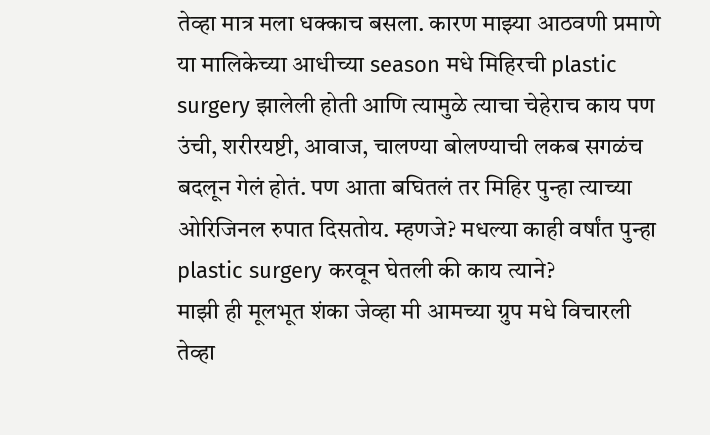तेव्हा मात्र मला धक्काच बसला. कारण माझ्या आठवणी प्रमाणे या मालिकेच्या आधीच्या season मधे मिहिरची plastic surgery झालेली होती आणि त्यामुळे त्याचा चेहेराच काय पण उंची, शरीरयष्टी, आवाज, चालण्या बोलण्याची लकब सगळंच बदलून गेलं होतं. पण आता बघितलं तर मिहिर पुन्हा त्याच्या ओरिजिनल रुपात दिसतोय. म्हणजे? मधल्या काही वर्षांत पुन्हा plastic surgery करवून घेतली की काय त्याने?
माझी ही मूलभूत शंका जेव्हा मी आमच्या ग्रुप मधे विचारली तेव्हा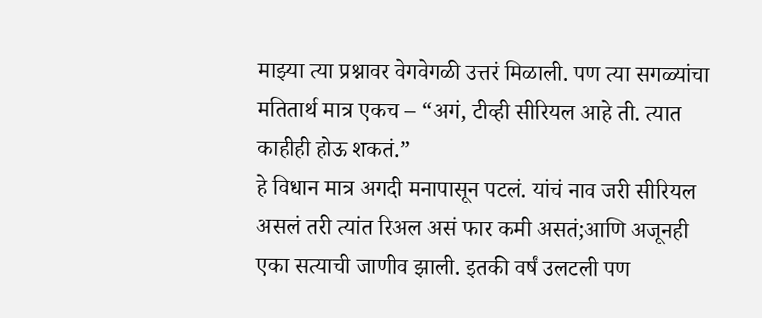माझ्या त्या प्रश्नावर वेगवेगळी उत्तरं मिळाली. पण त्या सगळ्यांचा मतितार्थ मात्र एकच – “अगं, टीव्ही सीरियल आहे ती. त्यात काहीही होऊ शकतं.”
हे विधान मात्र अगदी मनापासून पटलं. यांचं नाव जरी सीरियल असलं तरी त्यांत रिअल असं फार कमी असतं;आणि अजूनही एका सत्याची जाणीव झाली. इतकी वर्षं उलटली पण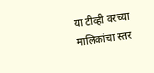या टीव्ही वरच्या मालिकांचा स्तर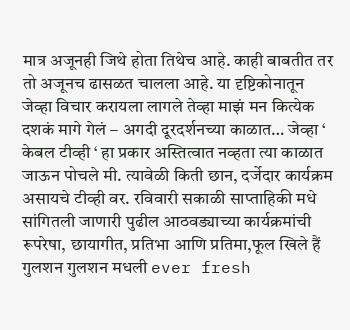मात्र अजूनही जिथे होता तिथेच आहे. काही बाबतीत तर तो अजूनच ढासळत चालला आहे. या दृष्टिकोनातून जेव्हा विचार करायला लागले तेव्हा माझं मन कित्येक दशकं मागे गेलं – अगदी दूरदर्शनच्या काळात… जेव्हा ‘ केबल टीव्ही ‘ हा प्रकार अस्तित्वात नव्हता त्या काळात जाऊन पोचले मी. त्यावेळी किती छान, दर्जेदार कार्यक्रम असायचे टीव्ही वर. रविवारी सकाळी साप्ताहिकी मधे सांगितली जाणारी पुढील आठवड्याच्या कार्यक्रमांची रूपरेषा, छायागीत, प्रतिभा आणि प्रतिमा,फूल खिले हैं गुलशन गुलशन मधली ever fresh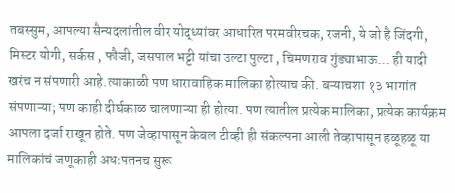तबस्सुम, आपल्या सैन्यदलांतील वीर योद्ध्यांवर आधारित परमवीरचक, रजनी, ये जो है जिंदगी, मिस्टर योगी, सर्कस , फौजी, जसपाल भट्टी यांचा उल्टा पुल्टा , चिमणराव गुंड्याभाऊ… ही यादी खरंच न संपणारी आहे.त्याकाळी पण धारावाहिक मालिका होत्याच की. बऱ्याचशा १३ भागांत संपणाऱ्या; पण काही दीर्घकाळ चालणाऱ्या ही होत्या. पण त्यातील प्रत्येक मालिका, प्रत्येक कार्यक्रम आपला दर्जा राखून होते. पण जेव्हापासून केबल टीव्ही ही संकल्पना आली तेव्हापासून हळूहळू या मालिकांचं जणूकाही अधःपतनच सुरू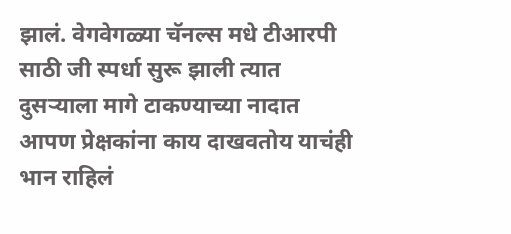झालं. वेगवेगळ्या चॅनल्स मधे टीआरपी साठी जी स्पर्धा सुरू झाली त्यात दुसऱ्याला मागे टाकण्याच्या नादात आपण प्रेक्षकांना काय दाखवतोय याचंही भान राहिलं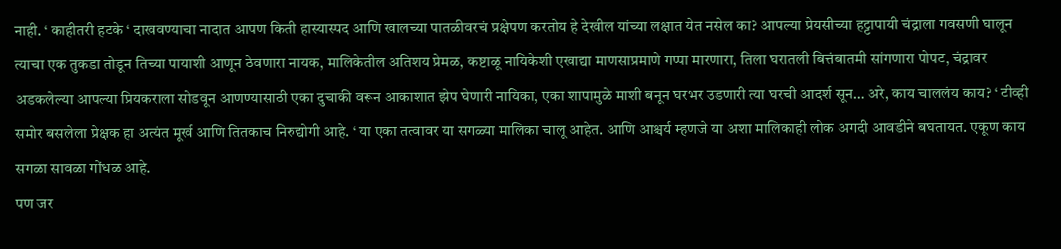नाही. ‘ काहीतरी हटके ‘ दाखवण्याचा नादात आपण किती हास्यास्पद आणि खालच्या पातळीवरचं प्रक्षेपण करतोय हे देखील यांच्या लक्षात येत नसेल का? आपल्या प्रेयसीच्या हट्टापायी चंद्राला गवसणी घालून त्याचा एक तुकडा तोडून तिच्या पायाशी आणून ठेवणारा नायक, मालिकेतील अतिशय प्रेमळ, कष्टाळू नायिकेशी एखाद्या माणसाप्रमाणे गप्पा मारणारा, तिला घरातली बित्तंबातमी सांगणारा पोपट, चंद्रावर अडकलेल्या आपल्या प्रियकराला सोडवून आणण्यासाठी एका दुचाकी वरून आकाशात झेप घेणारी नायिका, एका शापामुळे माशी बनून घरभर उडणारी त्या घरची आदर्श सून… अरे, काय चाललंय काय? ‘ टीव्ही समोर बसलेला प्रेक्षक हा अत्यंत मूर्ख आणि तितकाच निरुद्योगी आहे. ‘ या एका तत्वावर या सगळ्या मालिका चालू आहेत. आणि आश्चर्य म्हणजे या अशा मालिकाही लोक अगदी आवडीने बघतायत. एकूण काय सगळा सावळा गोंधळ आहे.
पण जर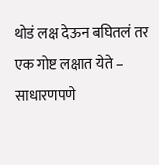थोडं लक्ष देऊन बघितलं तर एक गोष्ट लक्षात येते – साधारणपणे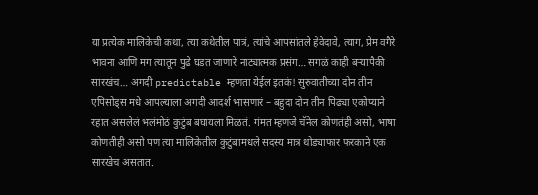या प्रत्येक मालिकेची कथा, त्या कथेतील पात्रं, त्यांचे आपसांतले हेवेदावे, त्याग, प्रेम वगैरे भावना आणि मग त्यातून पुढे घडत जाणारे नाट्यात्मक प्रसंग… सगळं काही बऱ्यापैकी सारखंच… अगदी predictable म्हणता येईल इतकं! सुरुवातीच्या दोन तीन एपिसोड्स मधे आपल्याला अगदी आदर्श भासणारं – बहुदा दोन तीन पिढ्या एकोप्याने रहात असलेलं भलंमोठं कुटुंब बघायला मिळतं. गंमत म्हणजे चॅनेल कोणतंही असो, भाषा कोणतीही असो पण त्या मालिकेतील कुटुंबामधले सदस्य मात्र थोड्याफार फरकाने एक सारखेच असतात.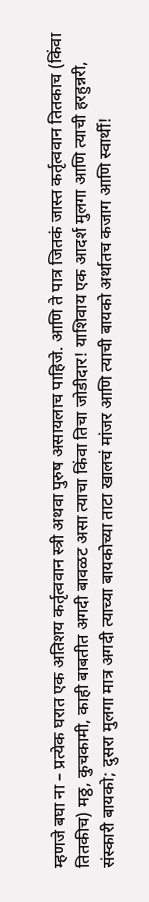म्हणजे बघा ना – प्रत्येक घरात एक अतिशय कर्तृत्ववान स्त्री अथवा पुरुष असायलाच पाहिजे. आणि ते पात्र जितकं जास्त कर्तृत्ववान तितकाच (किंवा तितकीच) मठ्ठ, कुचकामी, काही बाबतीत अगदी बावळट असा त्याचा किंवा तिचा जोडीदार! याशिवाय एक आदर्श मुलगा आणि त्याची हरहुन्नरी, संस्कारी बायको; दुसरा मुलगा मात्र अगदी त्याच्या बायकोच्या ताटा खालचं मांजर आणि त्याची बायको अर्थातच कजाग आणि स्वार्थी!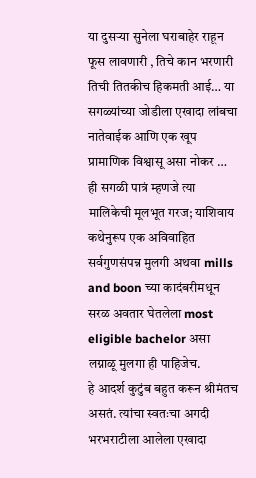या दुसऱ्या सुनेला घराबाहेर राहून फूस लावणारी , तिचे कान भरणारी तिची तितकीच हिकमती आई… या सगळ्यांच्या जोडीला एखादा लांबचा नातेवाईक आणि एक खूप प्रामाणिक विश्वासू असा नोकर … ही सगळी पात्रं म्हणजे त्या मालिकेची मूलभूत गरज; याशिवाय कथेनुरूप एक अविवाहित सर्वगुणसंपन्न मुलगी अथवा mills and boon च्या कादंबरीमधून सरळ अवतार घेतलेला most eligible bachelor असा लग्नाळू मुलगा ही पाहिजेच.
हे आदर्श कुटुंब बहुत करून श्रीमंतच असतं. त्यांचा स्वतःचा अगदी भरभराटीला आलेला एखादा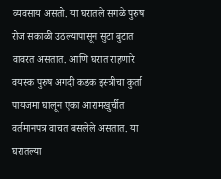व्यवसाय असतो. या घरातले सगळे पुरुष रोज सकाळी उठल्यापासून सुटा बुटात वावरत असतात. आणि घरात राहणारे वयस्क पुरुष अगदी कडक इस्त्रीचा कुर्ता पायजमा घालून एका आरामखुर्चीत वर्तमानपत्र वाचत बसलेले असतात. या घरातल्या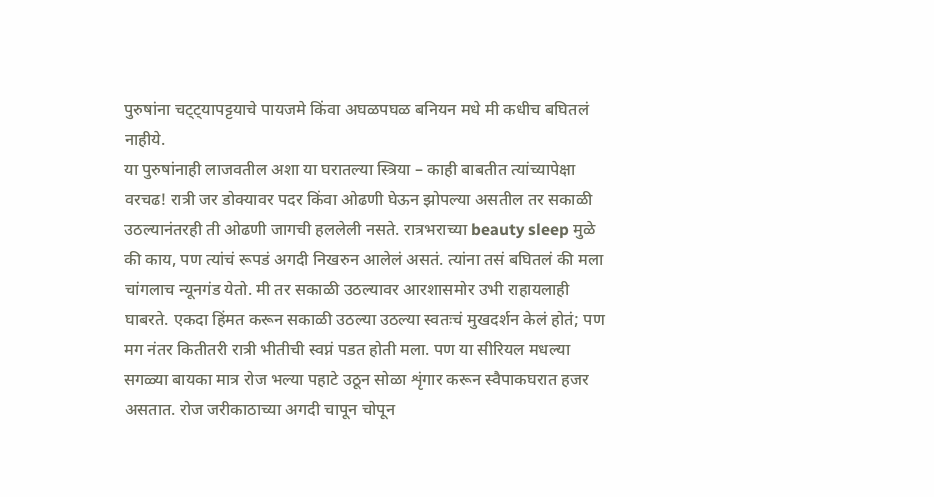पुरुषांना चट्ट्यापट्टयाचे पायजमे किंवा अघळपघळ बनियन मधे मी कधीच बघितलं नाहीये.
या पुरुषांनाही लाजवतील अशा या घरातल्या स्त्रिया – काही बाबतीत त्यांच्यापेक्षा वरचढ! रात्री जर डोक्यावर पदर किंवा ओढणी घेऊन झोपल्या असतील तर सकाळी उठल्यानंतरही ती ओढणी जागची हललेली नसते. रात्रभराच्या beauty sleep मुळे की काय, पण त्यांचं रूपडं अगदी निखरुन आलेलं असतं. त्यांना तसं बघितलं की मला चांगलाच न्यूनगंड येतो. मी तर सकाळी उठल्यावर आरशासमोर उभी राहायलाही घाबरते. एकदा हिंमत करून सकाळी उठल्या उठल्या स्वतःचं मुखदर्शन केलं होतं; पण मग नंतर कितीतरी रात्री भीतीची स्वप्नं पडत होती मला. पण या सीरियल मधल्या सगळ्या बायका मात्र रोज भल्या पहाटे उठून सोळा शृंगार करून स्वैपाकघरात हजर असतात. रोज जरीकाठाच्या अगदी चापून चोपून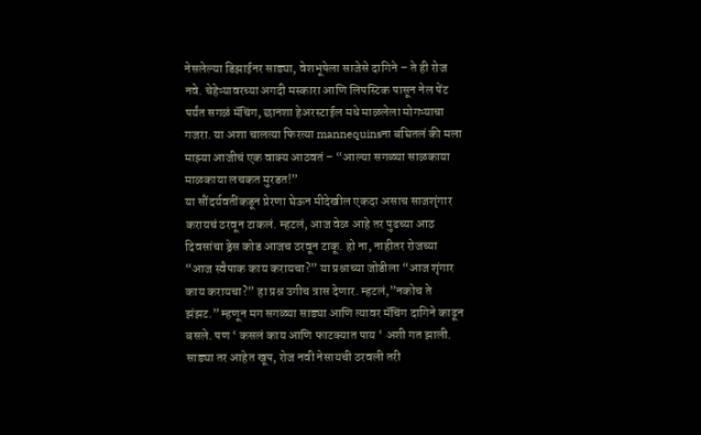नेसलेल्या डिझाईनर साड्या, वेशभूषेला साजेसे दागिने – ते ही रोज नवे. चेहेऱ्यावरच्या अगदी मस्कारा आणि लिपस्टिक पासून नेल पेंट पर्यंत सगळं मॅचिंग, छानशा हेअरस्टाईल मधे माळलेला मोगऱ्याचा गजरा. या अशा चालत्या फिरत्या mannequinsना बघितलं की मला माझ्या आजीचं एक वाक्य आठवतं – “आल्या सगळ्या साळकाया माळकाया लचकत मुरडत!”
या सौंदर्यवतींकडून प्रेरणा घेऊन मीदेखील एकदा असाच साजशृंगार करायचं ठरवून टाकलं. म्हटलं, आज वेळ आहे तर पुढच्या आठ दिवसांचा ड्रेस कोड आजच ठरवून टाकू. हो ना, नाहीतर रोजच्या “आज स्वैपाक काय करायचा?” या प्रश्नाच्या जोडीला “आज शृंगार काय करायचा?” हा प्रश्न उगीच त्रास देणार. म्हटलं,”नकोच ते झंझट.” म्हणून मग सगळ्या साड्या आणि त्यावर मॅचिंग दागिने काढून बसले. पण ‘ कसलं काय आणि फाटक्यात पाय ‘ अशी गत झाली. साड्या तर आहेत खूप, रोज नवी नेसायची ठरवली तरी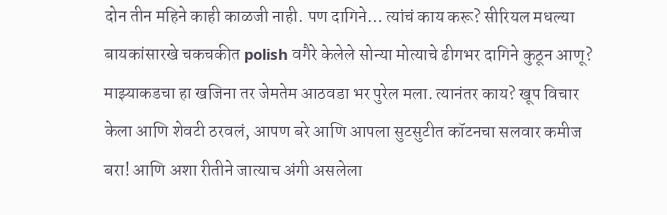दोन तीन महिने काही काळजी नाही. पण दागिने… त्यांचं काय करू? सीरियल मधल्या बायकांसारखे चकचकीत polish वगैरे केलेले सोन्या मोत्याचे ढीगभर दागिने कुठून आणू? माझ्याकडचा हा खजिना तर जेमतेम आठवडा भर पुरेल मला. त्यानंतर काय? खूप विचार केला आणि शेवटी ठरवलं, आपण बरे आणि आपला सुटसुटीत कॉटनचा सलवार कमीज बरा! आणि अशा रीतीने जात्याच अंगी असलेला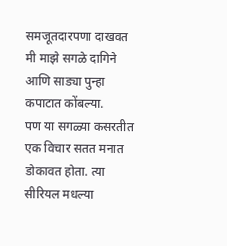समजूतदारपणा दाखवत मी माझे सगळे दागिने आणि साड्या पुन्हा कपाटात कोंबल्या.
पण या सगळ्या कसरतीत एक विचार सतत मनात डोकावत होता. त्या सीरियल मधल्या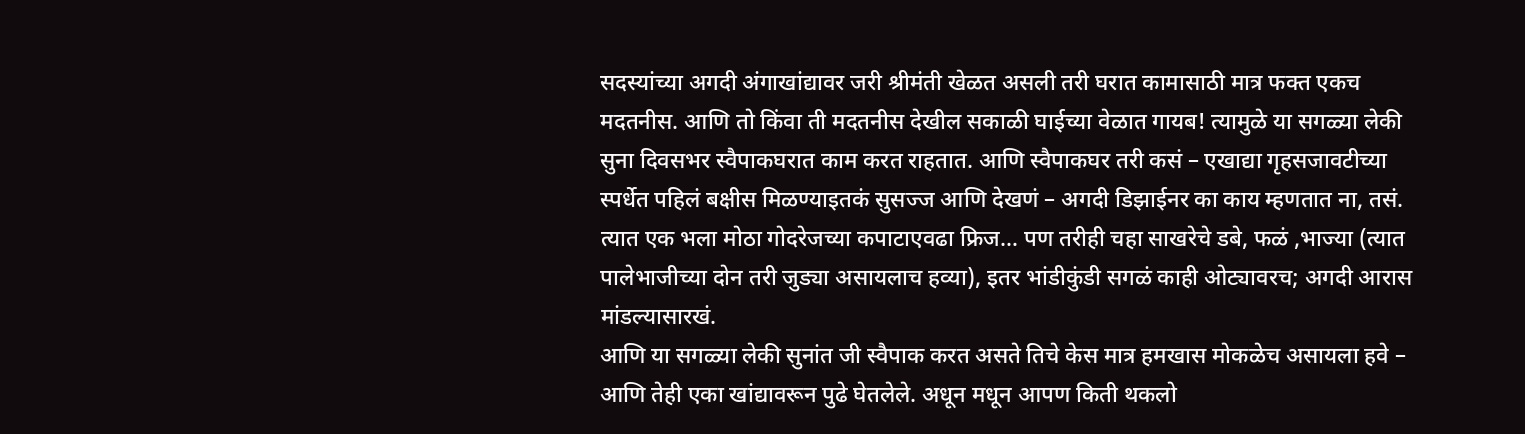सदस्यांच्या अगदी अंगाखांद्यावर जरी श्रीमंती खेळत असली तरी घरात कामासाठी मात्र फक्त एकच मदतनीस. आणि तो किंवा ती मदतनीस देखील सकाळी घाईच्या वेळात गायब! त्यामुळे या सगळ्या लेकी सुना दिवसभर स्वैपाकघरात काम करत राहतात. आणि स्वैपाकघर तरी कसं – एखाद्या गृहसजावटीच्या स्पर्धेत पहिलं बक्षीस मिळण्याइतकं सुसज्ज आणि देखणं – अगदी डिझाईनर का काय म्हणतात ना, तसं. त्यात एक भला मोठा गोदरेजच्या कपाटाएवढा फ्रिज… पण तरीही चहा साखरेचे डबे, फळं ,भाज्या (त्यात पालेभाजीच्या दोन तरी जुड्या असायलाच हव्या), इतर भांडीकुंडी सगळं काही ओट्यावरच; अगदी आरास मांडल्यासारखं.
आणि या सगळ्या लेकी सुनांत जी स्वैपाक करत असते तिचे केस मात्र हमखास मोकळेच असायला हवे – आणि तेही एका खांद्यावरून पुढे घेतलेले. अधून मधून आपण किती थकलो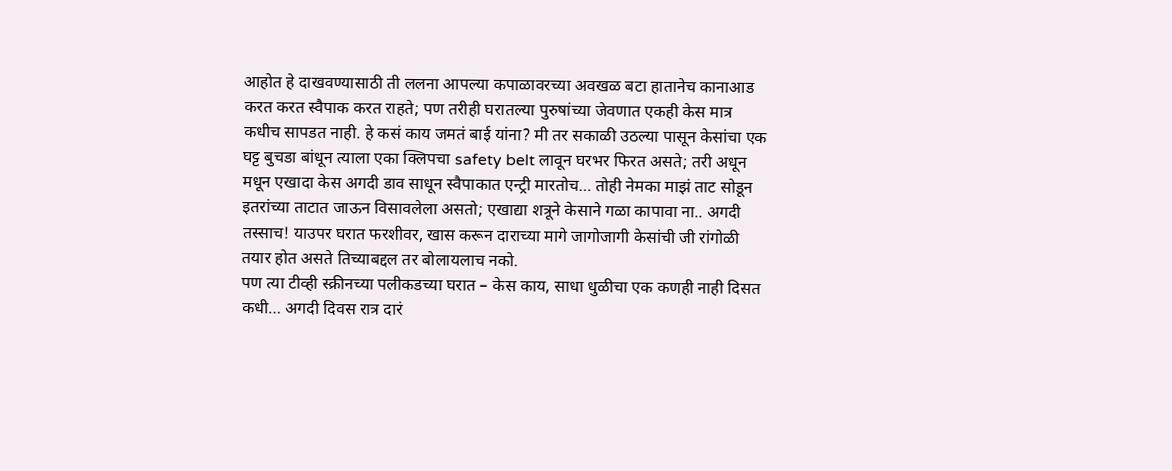आहोत हे दाखवण्यासाठी ती ललना आपल्या कपाळावरच्या अवखळ बटा हातानेच कानाआड करत करत स्वैपाक करत राहते; पण तरीही घरातल्या पुरुषांच्या जेवणात एकही केस मात्र कधीच सापडत नाही. हे कसं काय जमतं बाई यांना? मी तर सकाळी उठल्या पासून केसांचा एक घट्ट बुचडा बांधून त्याला एका क्लिपचा safety belt लावून घरभर फिरत असते; तरी अधून मधून एखादा केस अगदी डाव साधून स्वैपाकात एन्ट्री मारतोच… तोही नेमका माझं ताट सोडून इतरांच्या ताटात जाऊन विसावलेला असतो; एखाद्या शत्रूने केसाने गळा कापावा ना.. अगदी तस्साच! याउपर घरात फरशीवर, खास करून दाराच्या मागे जागोजागी केसांची जी रांगोळी तयार होत असते तिच्याबद्दल तर बोलायलाच नको.
पण त्या टीव्ही स्क्रीनच्या पलीकडच्या घरात – केस काय, साधा धुळीचा एक कणही नाही दिसत कधी… अगदी दिवस रात्र दारं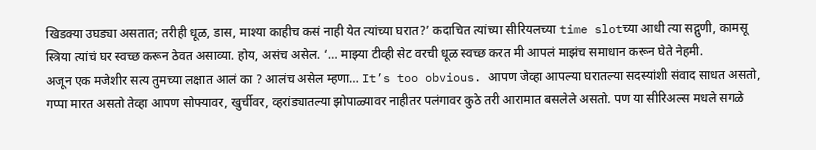खिडक्या उघड्या असतात; तरीही धूळ, डास, माश्या काहीच कसं नाही येत त्यांच्या घरात?’ कदाचित त्यांच्या सीरियलच्या time slotच्या आधी त्या सद्गुणी, कामसू स्त्रिया त्यांचं घर स्वच्छ करून ठेवत असाव्या. होय, असंच असेल. ‘… माझ्या टीव्ही सेट वरची धूळ स्वच्छ करत मी आपलं माझंच समाधान करून घेते नेहमी.
अजून एक मजेशीर सत्य तुमच्या लक्षात आलं का ? आलंच असेल म्हणा… It’s too obvious. आपण जेव्हा आपल्या घरातल्या सदस्यांशी संवाद साधत असतो, गप्पा मारत असतो तेव्हा आपण सोफ्यावर, खुर्चीवर, व्हरांड्यातल्या झोपाळ्यावर नाहीतर पलंगावर कुठे तरी आरामात बसलेले असतो. पण या सीरिअल्स मधले सगळे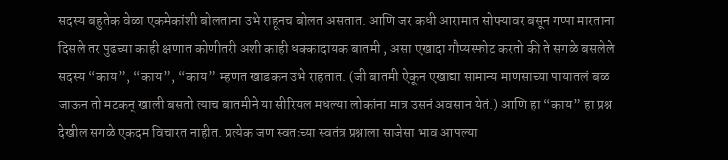सदस्य बहुतेक वेळा एकमेकांशी बोलताना उभे राहूनच बोलत असतात. आणि जर कधी आरामात सोफ्यावर बसून गप्पा मारताना दिसले तर पुढच्या काही क्षणात कोणीतरी अशी काही धक्कादायक बातमी , असा एखादा गौप्यस्फोट करतो की ते सगळे बसलेले सदस्य “काय”, “काय”, “काय” म्हणत खाडकन उभे राहतात. (जी बातमी ऐकून एखाद्या सामान्य माणसाच्या पायातलं बळ जाऊन तो मटकन् खाली बसतो त्याच बातमीने या सीरियल मधल्या लोकांना मात्र उसनं अवसान येतं.) आणि हा “काय” हा प्रश्न देखील सगळे एकदम विचारत नाहीत. प्रत्येक जण स्वतःच्या स्वतंत्र प्रश्नाला साजेसा भाव आपल्या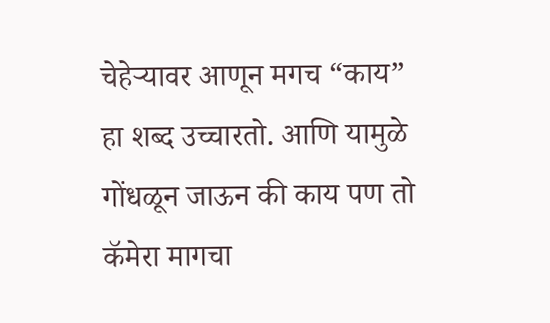चेहेऱ्यावर आणून मगच “काय” हा शब्द उच्चारतो. आणि यामुळे गोंधळून जाऊन की काय पण तो कॅमेरा मागचा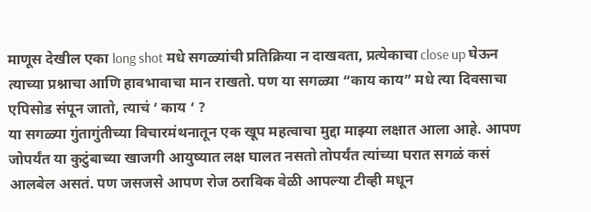माणूस देखील एका long shot मधे सगळ्यांची प्रतिक्रिया न दाखवता, प्रत्येकाचा close up घेऊन त्याच्या प्रश्नाचा आणि हावभावाचा मान राखतो. पण या सगळ्या “काय काय” मधे त्या दिवसाचा एपिसोड संपून जातो, त्याचं ‘ काय ‘ ?
या सगळ्या गुंतागुंतीच्या विचारमंथनातून एक खूप महत्वाचा मुद्दा माझ्या लक्षात आला आहे. आपण जोपर्यंत या कुटुंबाच्या खाजगी आयुष्यात लक्ष घालत नसतो तोपर्यंत त्यांच्या घरात सगळं कसं आलबेल असतं. पण जसजसे आपण रोज ठराविक वेळी आपल्या टीव्ही मधून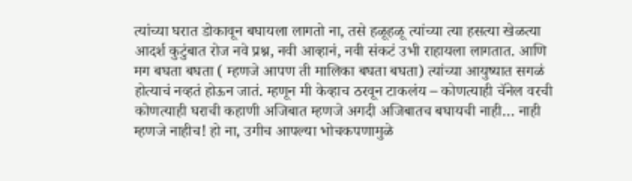त्यांच्या घरात डोकावून बघायला लागतो ना, तसे हळूहळू त्यांच्या त्या हसत्या खेळत्या आदर्श कुटुंबात रोज नवे प्रश्न, नवी आव्हानं, नवी संकटं उभी राहायला लागतात. आणि मग बघता बघता ( म्हणजे आपण ती मालिका बघता बघता) त्यांच्या आयुष्यात सगळं होत्याचं नव्हतं होऊन जातं. म्हणून मी केव्हाच ठरवून टाकलंय – कोणत्याही चॅनेल वरची कोणत्याही घराची कहाणी अजिबात म्हणजे अगदी अजिबातच बघायची नाही… नाही म्हणजे नाहीच! हो ना, उगीच आपल्या भोचकपणामुळे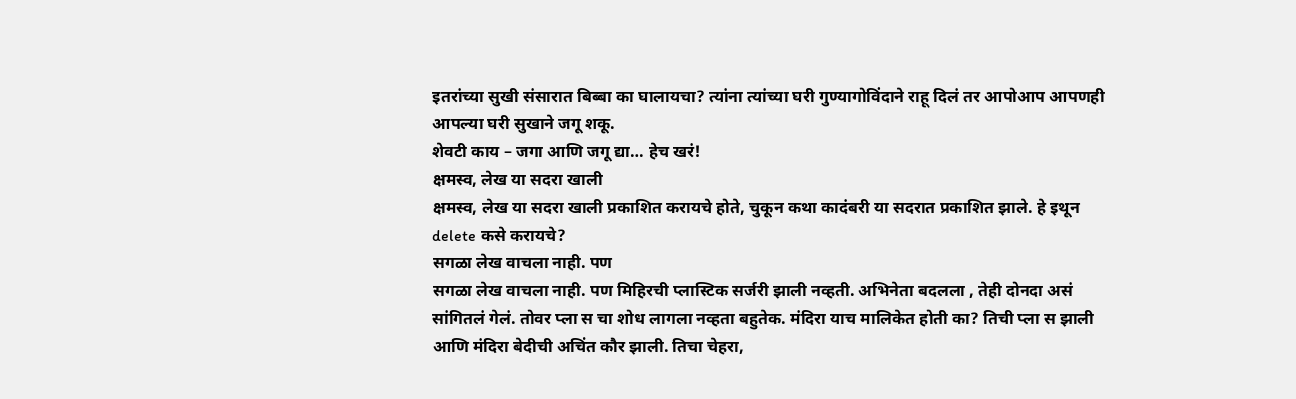इतरांच्या सुखी संसारात बिब्बा का घालायचा? त्यांना त्यांच्या घरी गुण्यागोविंदाने राहू दिलं तर आपोआप आपणही आपल्या घरी सुखाने जगू शकू.
शेवटी काय – जगा आणि जगू द्या… हेच खरं!
क्षमस्व, लेख या सदरा खाली
क्षमस्व, लेख या सदरा खाली प्रकाशित करायचे होते, चुकून कथा कादंबरी या सदरात प्रकाशित झाले. हे इथून delete कसे करायचे?
सगळा लेख वाचला नाही. पण
सगळा लेख वाचला नाही. पण मिहिरची प्लास्टिक सर्जरी झाली नव्हती. अभिनेता बदलला , तेही दोनदा असं सांगितलं गेलं. तोवर प्ला स चा शोध लागला नव्हता बहुतेक. मंदिरा याच मालिकेत होती का? तिची प्ला स झाली आणि मंदिरा बेदीची अचिंत कौर झाली. तिचा चेहरा,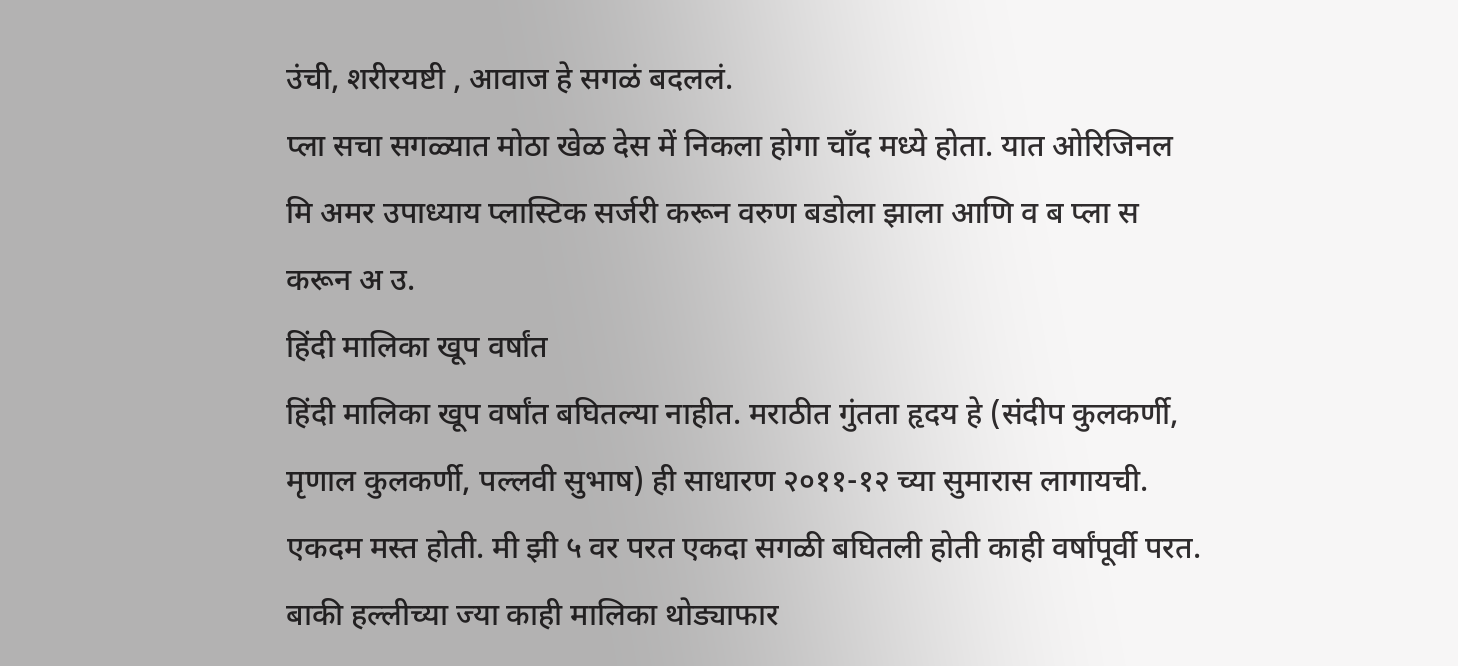उंची, शरीरयष्टी , आवाज हे सगळं बदललं.
प्ला सचा सगळ्यात मोठा खेळ देस में निकला होगा चाँद मध्ये होता. यात ओरिजिनल मि अमर उपाध्याय प्लास्टिक सर्जरी करून वरुण बडोला झाला आणि व ब प्ला स करून अ उ.
हिंदी मालिका खूप वर्षांत
हिंदी मालिका खूप वर्षांत बघितल्या नाहीत. मराठीत गुंतता हृदय हे (संदीप कुलकर्णी, मृणाल कुलकर्णी, पल्लवी सुभाष) ही साधारण २०११-१२ च्या सुमारास लागायची. एकदम मस्त होती. मी झी ५ वर परत एकदा सगळी बघितली होती काही वर्षांपूर्वी परत. बाकी हल्लीच्या ज्या काही मालिका थोड्याफार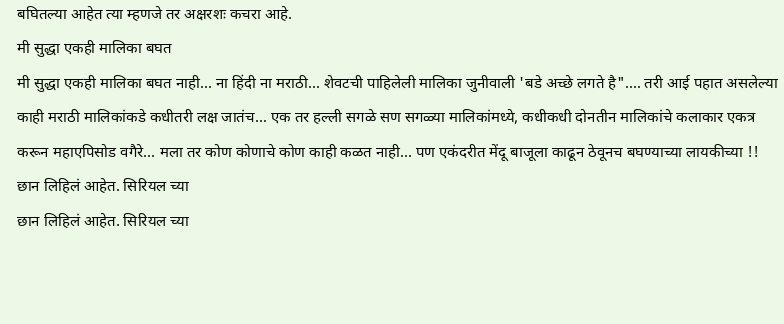बघितल्या आहेत त्या म्हणजे तर अक्षरशः कचरा आहे.
मी सुद्धा एकही मालिका बघत
मी सुद्धा एकही मालिका बघत नाही... ना हिंदी ना मराठी... शेवटची पाहिलेली मालिका जुनीवाली 'बडे अच्छे लगते है".... तरी आई पहात असलेल्या काही मराठी मालिकांकडे कधीतरी लक्ष जातंच... एक तर हल्ली सगळे सण सगळ्या मालिकांमध्ये, कधीकधी दोनतीन मालिकांचे कलाकार एकत्र करून महाएपिसोड वगैरे... मला तर कोण कोणाचे कोण काही कळत नाही... पण एकंदरीत मेंदू बाजूला काढून ठेवूनच बघण्याच्या लायकीच्या !!
छान लिहिलं आहेत. सिरियल च्या
छान लिहिलं आहेत. सिरियल च्या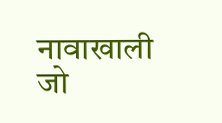नावाखाली जो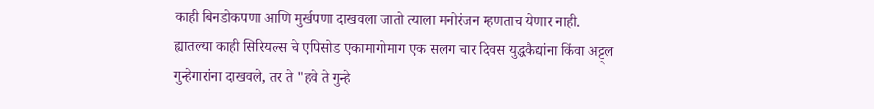काही बिनडोकपणा आणि मुर्खपणा दाखवला जातो त्याला मनोरंजन म्हणताच येणार नाही.
ह्यातल्या काही सिरियल्स चे एपिसोड एकामागोमाग एक सलग चार दिवस युद्धकैद्यांना किंवा अट्ट्ल गुन्हेगारांना दाखवले, तर ते "हवे ते गुन्हे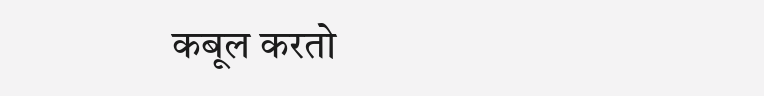कबूल करतो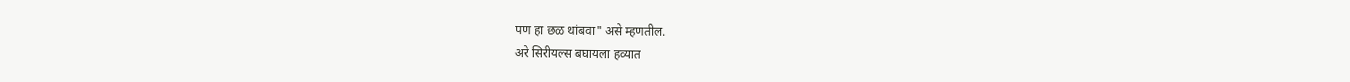पण हा छळ थांबवा" असे म्हणतील.
अरे सिरीयल्स बघायला हव्यात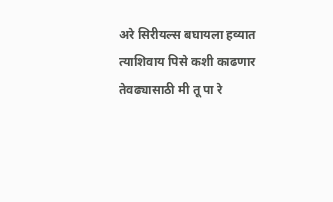अरे सिरीयल्स बघायला हव्यात
त्याशिवाय पिसे कशी काढणार
तेवढ्यासाठी मी तू पा रे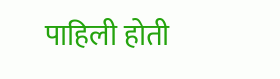पाहिली होती